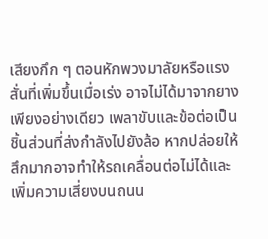เสียงกึก ๆ ตอนหักพวงมาลัยหรือแรงสั่นที่เพิ่มขึ้นเมื่อเร่ง อาจไม่ได้มาจากยางเพียงอย่างเดียว เพลาขับและข้อต่อเป็นชิ้นส่วนที่ส่งกำลังไปยังล้อ หากปล่อยให้สึกมากอาจทำให้รถเคลื่อนต่อไม่ได้และเพิ่มความเสี่ยงบนถนน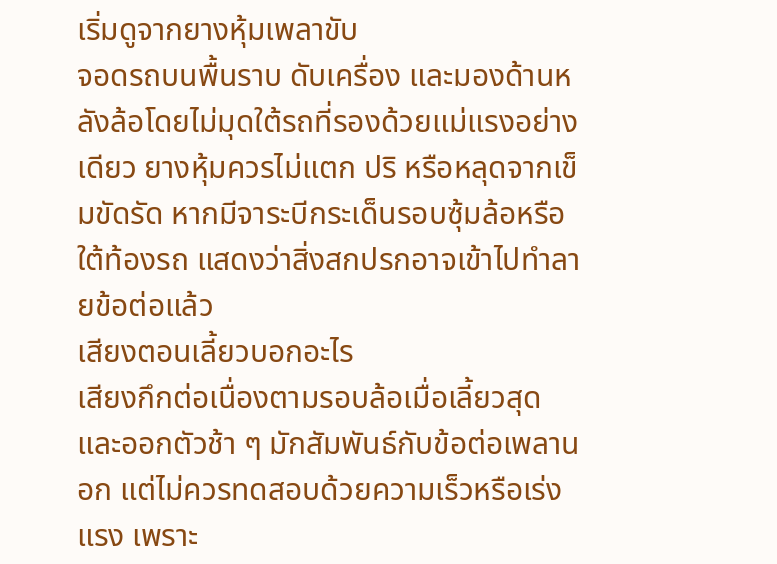เริ่มดูจากยางหุ้มเพลาขับ
จอดรถบนพื้นราบ ดับเครื่อง และมองด้านหลังล้อโดยไม่มุดใต้รถที่รองด้วยแม่แรงอย่างเดียว ยางหุ้มควรไม่แตก ปริ หรือหลุดจากเข็มขัดรัด หากมีจาระบีกระเด็นรอบซุ้มล้อหรือใต้ท้องรถ แสดงว่าสิ่งสกปรกอาจเข้าไปทำลายข้อต่อแล้ว
เสียงตอนเลี้ยวบอกอะไร
เสียงกึกต่อเนื่องตามรอบล้อเมื่อเลี้ยวสุดและออกตัวช้า ๆ มักสัมพันธ์กับข้อต่อเพลานอก แต่ไม่ควรทดสอบด้วยความเร็วหรือเร่งแรง เพราะ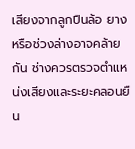เสียงจากลูกปืนล้อ ยาง หรือช่วงล่างอาจคล้ายกัน ช่างควรตรวจตำแหน่งเสียงและระยะคลอนยืน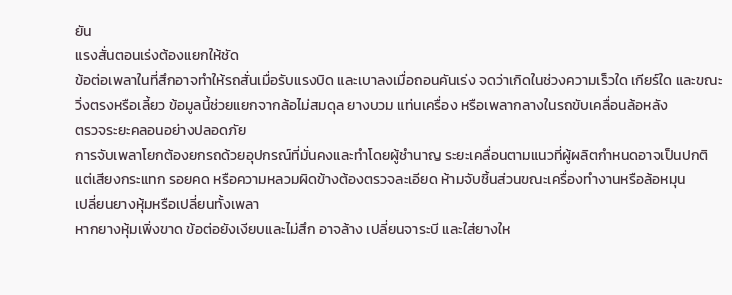ยัน
แรงสั่นตอนเร่งต้องแยกให้ชัด
ข้อต่อเพลาในที่สึกอาจทำให้รถสั่นเมื่อรับแรงบิด และเบาลงเมื่อถอนคันเร่ง จดว่าเกิดในช่วงความเร็วใด เกียร์ใด และขณะวิ่งตรงหรือเลี้ยว ข้อมูลนี้ช่วยแยกจากล้อไม่สมดุล ยางบวม แท่นเครื่อง หรือเพลากลางในรถขับเคลื่อนล้อหลัง
ตรวจระยะคลอนอย่างปลอดภัย
การจับเพลาโยกต้องยกรถด้วยอุปกรณ์ที่มั่นคงและทำโดยผู้ชำนาญ ระยะเคลื่อนตามแนวที่ผู้ผลิตกำหนดอาจเป็นปกติ แต่เสียงกระแทก รอยคด หรือความหลวมผิดข้างต้องตรวจละเอียด ห้ามจับชิ้นส่วนขณะเครื่องทำงานหรือล้อหมุน
เปลี่ยนยางหุ้มหรือเปลี่ยนทั้งเพลา
หากยางหุ้มเพิ่งขาด ข้อต่อยังเงียบและไม่สึก อาจล้าง เปลี่ยนจาระบี และใส่ยางให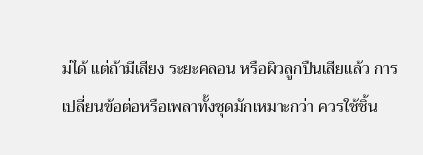ม่ได้ แต่ถ้ามีเสียง ระยะคลอน หรือผิวลูกปืนเสียแล้ว การเปลี่ยนข้อต่อหรือเพลาทั้งชุดมักเหมาะกว่า ควรใช้ชิ้น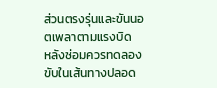ส่วนตรงรุ่นและขันนอตเพลาตามแรงบิด
หลังซ่อมควรทดลองขับในเส้นทางปลอด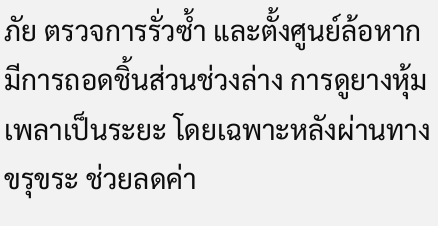ภัย ตรวจการรั่วซ้ำ และตั้งศูนย์ล้อหากมีการถอดชิ้นส่วนช่วงล่าง การดูยางหุ้มเพลาเป็นระยะ โดยเฉพาะหลังผ่านทางขรุขระ ช่วยลดค่า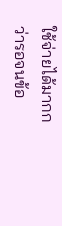ใช้จ่ายได้มากกว่ารอจนข้อ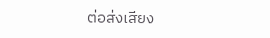ต่อส่งเสียง